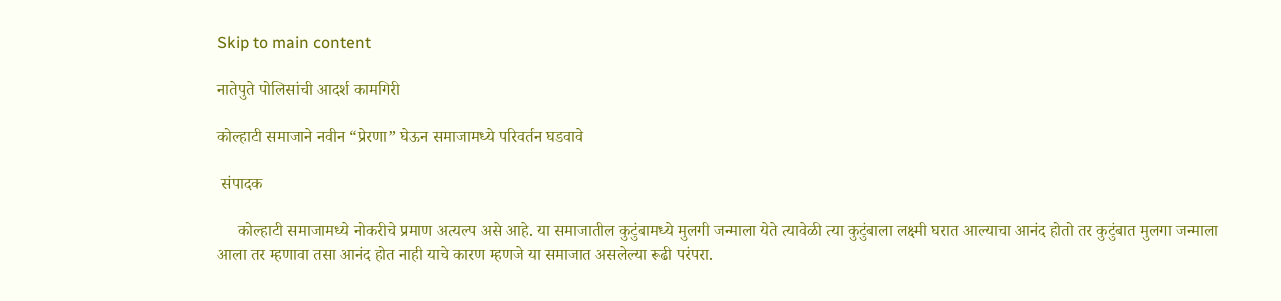Skip to main content

नातेपुते पोलिसांची आदर्श कामगिरी

कोल्हाटी समाजाने नवीन “प्रेरणा” घेऊन समाजामध्ये परिवर्तन घडवावे

 संपादक

     कोल्हाटी समाजामध्ये नोकरीचे प्रमाण अत्यल्प असे आहे. या समाजातील कुटुंबामध्ये मुलगी जन्माला येते त्यावेळी त्या कुटुंबाला लक्ष्मी घरात आल्याचा आनंद होतो तर कुटुंबात मुलगा जन्माला आला तर म्हणावा तसा आनंद होत नाही याचे कारण म्हणजे या समाजात असलेल्या रूढी परंपरा.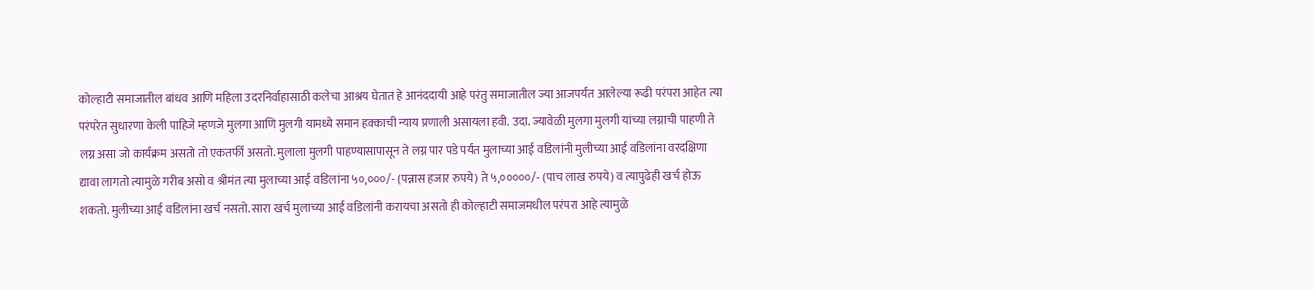कोल्हाटी समाजातील बांधव आणि महिला उदरनिर्वाहासाठी कलेचा आश्रय घेतात हे आनंददायी आहे परंतु समाजातील ज्या आजपर्यंत आलेल्या रूढी परंपरा आहेत त्या परंपरेत सुधारणा केली पाहिजे म्हणजे मुलगा आणि मुलगी यामध्ये समान हक्काची न्याय प्रणाली असायला हवी. उदा. ज्यावेळी मुलगा मुलगी यांच्या लग्नाची पाहणी ते लग्न असा जो कार्यक्रम असतो तो एकतर्फी असतो. मुलाला मुलगी पाहण्यासापासून ते लग्न पार पडे पर्यंत मुलाच्या आई वडिलांनी मुलीच्या आई वडिलांना वरदक्षिणा द्यावा लागतो त्यामुळे गरीब असो व श्रीमंत त्या मुलाच्या आई वडिलांना ५०,०००/- (पन्नास हजार रुपये) ते ५,०००००/- (पाच लाख रुपये) व त्यापुढेही खर्च होऊ शकतो. मुलीच्या आई वडिलांना खर्च नसतो. सारा खर्च मुलाच्या आई वडिलांनी करायचा असतो ही कोल्हाटी समाजमधील परंपरा आहे त्यामुळे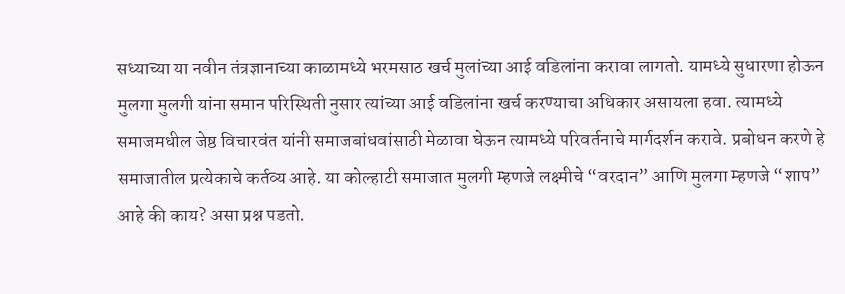सध्याच्या या नवीन तंत्रज्ञानाच्या काळामध्ये भरमसाठ खर्च मुलांच्या आई वडिलांना करावा लागतो. यामध्ये सुधारणा होऊन मुलगा मुलगी यांना समान परिस्थिती नुसार त्यांच्या आई वडिलांना खर्च करण्याचा अधिकार असायला हवा. त्यामध्ये समाजमधील जेष्ठ विचारवंत यांनी समाजबांधवांसाठी मेळावा घेऊन त्यामध्ये परिवर्तनाचे मार्गदर्शन करावे. प्रबोधन करणे हे समाजातील प्रत्येकाचे कर्तव्य आहे. या कोल्हाटी समाजात मुलगी म्हणजे लक्ष्मीचे “वरदान” आणि मुलगा म्हणजे “शाप” आहे की काय? असा प्रश्न पडतो.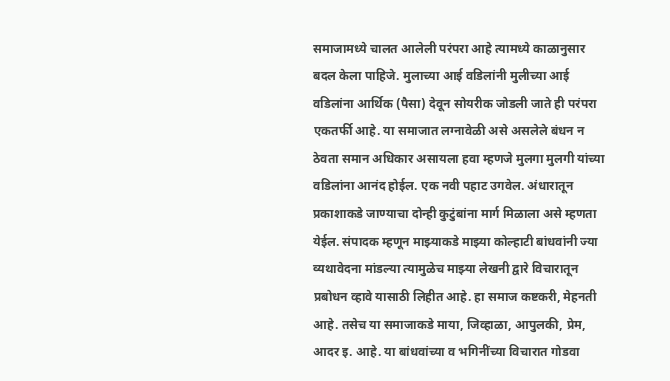समाजामध्ये चालत आलेली परंपरा आहे त्यामध्ये काळानुसार बदल केला पाहिजे. मुलाच्या आई वडिलांनी मुलीच्या आई वडिलांना आर्थिक (पैसा) देवून सोयरीक जोडली जाते ही परंपरा एकतर्फी आहे. या समाजात लग्नावेळी असे असलेले बंधन न ठेवता समान अधिकार असायला हवा म्हणजे मुलगा मुलगी यांच्या वडिलांना आनंद होईल. एक नवी पहाट उगवेल. अंधारातून प्रकाशाकडे जाण्याचा दोन्ही कुटुंबांना मार्ग मिळाला असे म्हणता येईल. संपादक म्हणून माझ्याकडे माझ्या कोल्हाटी बांधवांनी ज्या व्यथावेदना मांडल्या त्यामुळेच माझ्या लेखनी द्वारे विचारातून प्रबोधन व्हावे यासाठी लिहीत आहे. हा समाज कष्टकरी, मेहनती आहे. तसेच या समाजाकडे माया, जिव्हाळा, आपुलकी, प्रेम, आदर इ. आहे. या बांधवांच्या व भगिनींच्या विचारात गोडवा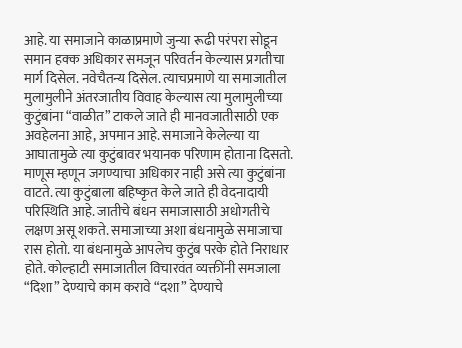आहे. या समाजाने काळाप्रमाणे जुन्या रूढी परंपरा सोडून समान हक्क अधिकार समजून परिवर्तन केल्यास प्रगतीचा मार्ग दिसेल. नवेचैतन्य दिसेल. त्याचप्रमाणे या समाजातील मुलामुलीने अंतरजातीय विवाह केल्यास त्या मुलामुलीच्या कुटुंबांना “वाळीत” टाकले जाते ही मानवजातीसाठी एक अवहेलना आहे, अपमान आहे. समाजाने केलेल्या या आघातामुळे त्या कुटुंबावर भयानक परिणाम होताना दिसतो. माणूस म्हणून जगण्याचा अधिकार नाही असे त्या कुटुंबांना वाटते. त्या कुटुंबाला बहिष्कृत केले जाते ही वेदनादायी परिस्थिति आहे. जातीचे बंधन समाजासाठी अधोगतीचे लक्षण असू शकते. समाजाच्या अशा बंधनामुळे समाजाचा रास होतो. या बंधनामुळे आपलेच कुटुंब परके होते निराधार होते. कोल्हाटी समाजातील विचारवंत व्यक्तींनी समजाला “दिशा” देण्याचे काम करावे “दशा” देण्याचे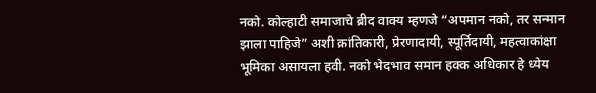नको. कोल्हाटी समाजाचे ब्रीद वाक्य म्हणजे “अपमान नको, तर सन्मान झाला पाहिजे” अशी क्रांतिकारी, प्रेरणादायी, स्पूर्तिदायी, महत्वाकांक्षा भूमिका असायला हवी. नको भेदभाव समान हक्क अधिकार हे ध्येय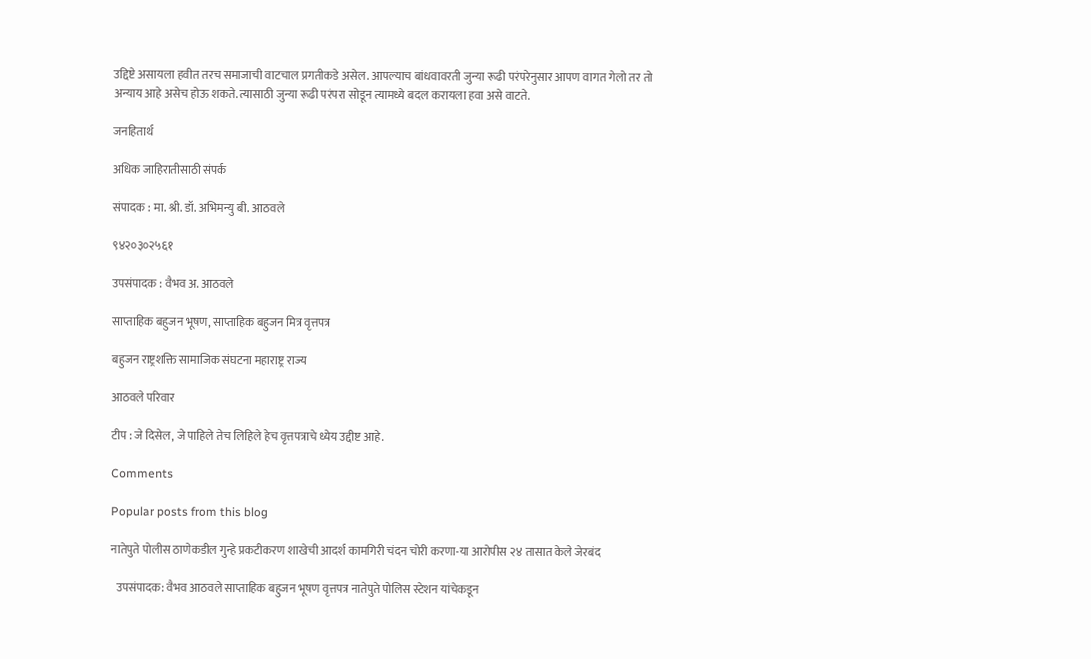उद्दिष्टे असायला हवीत तरच समाजाची वाटचाल प्रगतीकडे असेल. आपल्याच बांधवावरती जुन्या रूढी परंपरेनुसार आपण वागत गेलो तर तो अन्याय आहे असेच होऊ शकते. त्यासाठी जुन्या रूढी परंपरा सोडून त्यामध्ये बदल करायला हवा असे वाटते.

जनहितार्थ

अधिक जाहिरातीसाठी संपर्क

संपादक : मा. श्री. डॉ. अभिमन्यु बी. आठवले

९४२०३०२५६१

उपसंपादक : वैभव अ. आठवले

साप्ताहिक बहुजन भूषण, साप्ताहिक बहुजन मित्र वृत्तपत्र

बहुजन राष्ट्रशक्ति सामाजिक संघटना महाराष्ट्र राज्य

आठवले परिवार

टीप : जे दिसेल, जे पाहिले तेच लिहिले हेच वृत्तपत्राचे ध्येय उद्दीष्ट आहे.

Comments

Popular posts from this blog

नातेपुते पोलीस ठाणेकडील गुन्हे प्रकटीकरण शाखेची आदर्श कामगिरी चंदन चोरी करणा-या आरोपीस २४ तासात केले जेरबंद

  उपसंपादक: वैभव आठवले साप्ताहिक बहुजन भूषण वृत्तपत्र नातेपुते पोलिस स्टेशन यांचेकडून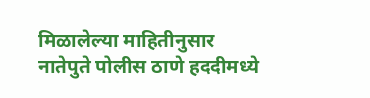मिळालेल्या माहितीनुसार      नातेपुते पोलीस ठाणे हददीमध्ये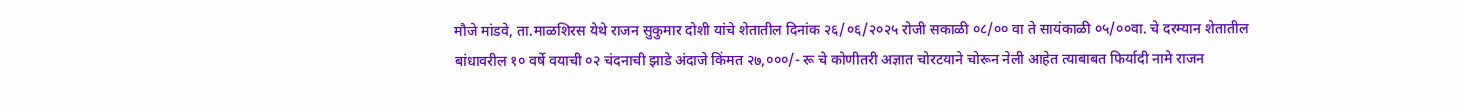मौजे मांडवे, ता.माळशिरस येथे राजन सुकुमार दोशी यांचे शेतातील दिनांक २६/०६/२०२५ रोजी सकाळी ०८/०० वा ते सायंकाळी ०५/००वा. चे दरम्यान शेतातील बांधावरील १० वर्षे वयाची ०२ चंदनाची झाडे अंदाजे किंमत २७,०००/- रू चे कोणीतरी अज्ञात चोरटयाने चोरून नेली आहेत त्याबाबत फिर्यादी नामे राजन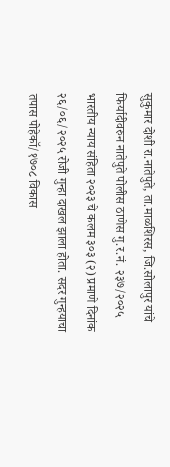सुकुमार दोशी रा.नातेपुते, ता.माळशिरस, जि.सोलापुर यांचे फिर्यादीवरुन नातेपुते पोलीस ठाणेस गु.र.नं. २३७/२०२५ भारतीय न्याय संहिता २०२३ चे कलम ३०३ (२) प्रमाणे दिनांक २६/०६/२०२५ रोजी गुन्हा दाखल झाला होता. सदर गुन्हयाचा तपास पोहेकॉ/१७०८ विकास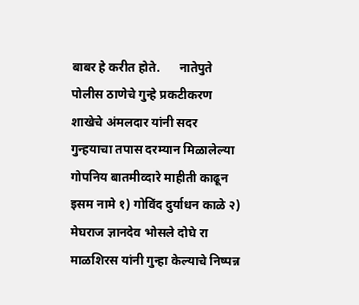बाबर हे करीत होते.      नातेपुते पोलीस ठाणेचे गुन्हे प्रकटीकरण शाखेचे अंमलदार यांनी सदर गुन्हयाचा तपास दरम्यान मिळालेल्या गोपनिय बातमीव्दारे माहीती काढून इसम नामे १) गोविंद दुर्याधन काळे २) मेघराज ज्ञानदेव भोसले दोघे रा माळशिरस यांनी गुन्हा केल्याचे निष्पन्न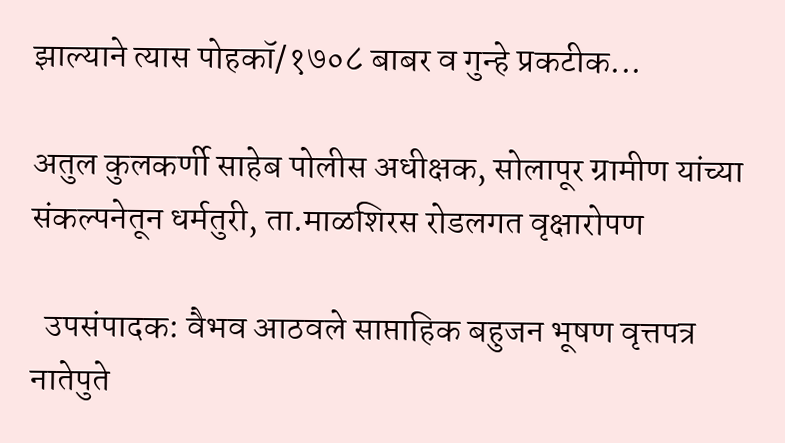झाल्याने त्यास पोहकॉ/१७०८ बाबर व गुन्हे प्रकटीक...

अतुल कुलकर्णी साहेब पोलीस अधीक्षक, सोलापूर ग्रामीण यांच्या संकल्पनेतून धर्मतुरी, ता.माळशिरस रोडलगत वृक्षारोपण

  उपसंपादक: वैभव आठवले साप्ताहिक बहुजन भूषण वृत्तपत्र नातेपुते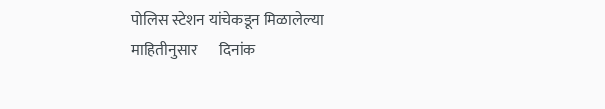पोलिस स्टेशन यांचेकडून मिळालेल्या माहितीनुसार       दिनांक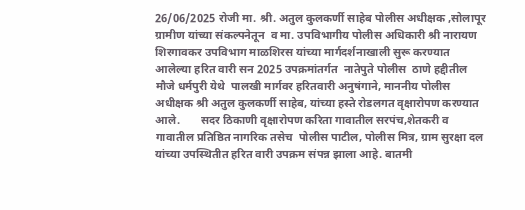26/06/2025 रोजी मा. श्री. अतुल कुलकर्णी साहेब पोलीस अधीक्षक ,सोलापूर ग्रामीण यांच्या संकल्पनेतून  व मा. उपविभागीय पोलीस अधिकारी श्री नारायण शिरगावकर उपविभाग माळशिरस यांच्या मार्गदर्शनाखाली सुरू करण्यात आलेल्या हरित वारी सन 2025 उपक्रमांतर्गत  नातेपुते पोलीस  ठाणे हद्दीतील  मौजे धर्मपुरी येथे  पालखी मार्गवर हरितवारी अनुषंगाने, माननीय पोलीस अधीक्षक श्री अतुल कुलकर्णी साहेब, यांच्या हस्ते रोडलगत वृक्षारोपण करण्यात आले.       सदर ठिकाणी वृक्षारोपण करिता गावातील सरपंच,शेतकरी व गावातील प्रतिष्ठित नागरिक तसेच  पोलीस पाटील, पोलीस मित्र, ग्राम सुरक्षा दल यांच्या उपस्थितीत हरित वारी उपक्रम संपन्न झाला आहे. बातमी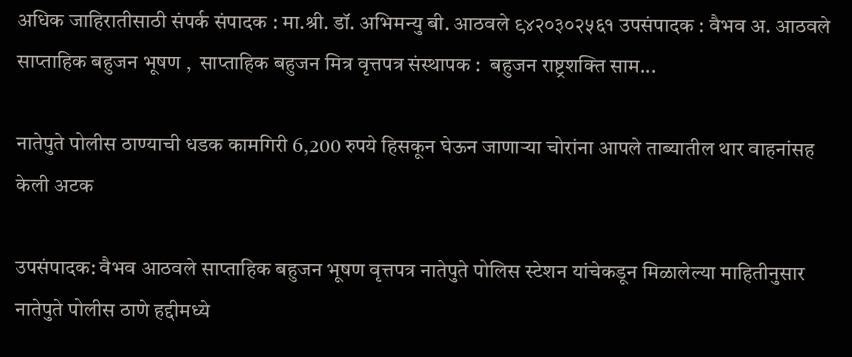अधिक जाहिरातीसाठी संपर्क संपादक : मा.श्री. डॉ. अभिमन्यु बी. आठवले ९४२०३०२५६१ उपसंपादक : वैभव अ. आठवले साप्ताहिक बहुजन भूषण ,  साप्ताहिक बहुजन मित्र वृत्तपत्र संस्थापक :  बहुजन राष्ट्रशक्ति साम...

नातेपुते पोलीस ठाण्याची धडक कामगिरी 6,200 रुपये हिसकून घेऊन जाणाऱ्या चोरांना आपले ताब्यातील थार वाहनांसह केली अटक

उपसंपादक: वैभव आठवले साप्ताहिक बहुजन भूषण वृत्तपत्र नातेपुते पोलिस स्टेशन यांचेकडून मिळालेल्या माहितीनुसार           नातेपुते पोलीस ठाणे हद्दीमध्ये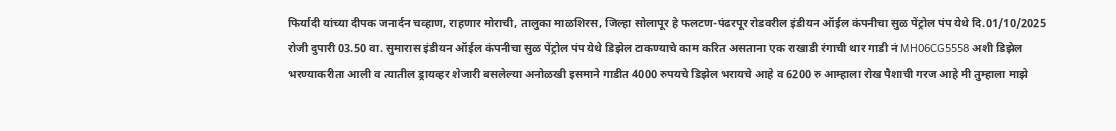फिर्यादी यांच्या दीपक जनार्दन चव्हाण, राहणार मोराची, तालुका माळशिरस, जिल्हा सोलापूर हे फलटण-पंढरपूर रोडवरील इंडीयन ऑईल कंपनीचा सुळ पेंट्रोल पंप येथे दि.01/10/2025 रोजी दुपारी 03.50 वा. सुमारास इंडीयन ऑईल कंपनीचा सुळ पेंट्रोल पंप येथे डिझेल टाकण्याचे काम करित असताना एक राखाडी रंगाची थार गाडी नं MH06CG5558 अशी डिझेल भरण्याकरीता आली व त्यातील ड्रायव्हर शेजारी बसलेल्या अनोळखी इसमाने गाडीत 4000 रुपयचे डिझेल भरायचे आहे व 6200 रु आम्हाला रोख पैशाची गरज आहे मी तुम्हाला माझे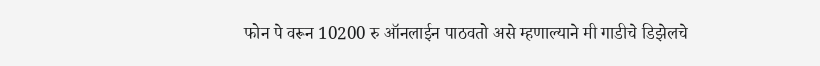फोन पे वरून 10200 रु ऑनलाईन पाठवतो असे म्हणाल्याने मी गाडीचे डिझेलचे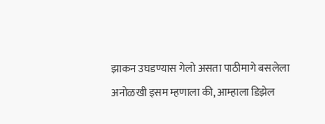झाकन उघडण्यास गेलो असता पाठीमागे बसलेला अनोळखी इसम म्हणाला की, आम्हाला डिझेल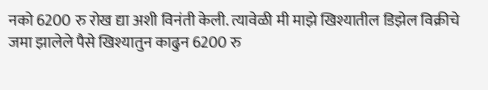नको 6200 रु रोख द्या अशी विनंती केली. त्यावेळी मी माझे खिश्यातील डिझेल विक्रीचे जमा झालेले पैसे खिश्यातुन काढुन 6200 रु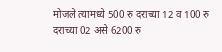मोजले त्यामध्ये 500 रु दराच्या 12 व 100 रु दराच्या 02 असे 6200 रु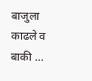बाजुला काढले व बाकी ...